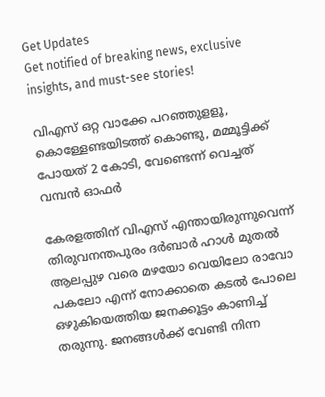Get Updates
Get notified of breaking news, exclusive insights, and must-see stories!

വിഎസ് ഒറ്റ വാക്കേ പറഞ്ഞുളളൂ, കൊള്ളേണ്ടയിടത്ത് കൊണ്ടു, മമ്മൂട്ടിക്ക് പോയത് 2 കോടി, വേണ്ടെന്ന് വെച്ചത് വമ്പൻ ഓഫർ

കേരളത്തിന് വിഎസ് എന്തായിരുന്നുവെന്ന് തിരുവനന്തപുരം ദര്‍ബാര്‍ ഹാള്‍ മുതല്‍ ആലപ്പുഴ വരെ മഴയോ വെയിലോ രാവോ പകലോ എന്ന് നോക്കാതെ കടല്‍ പോലെ ഒഴുകിയെത്തിയ ജനക്കൂട്ടം കാണിച്ച് തരുന്നു. ജനങ്ങള്‍ക്ക് വേണ്ടി നിന്ന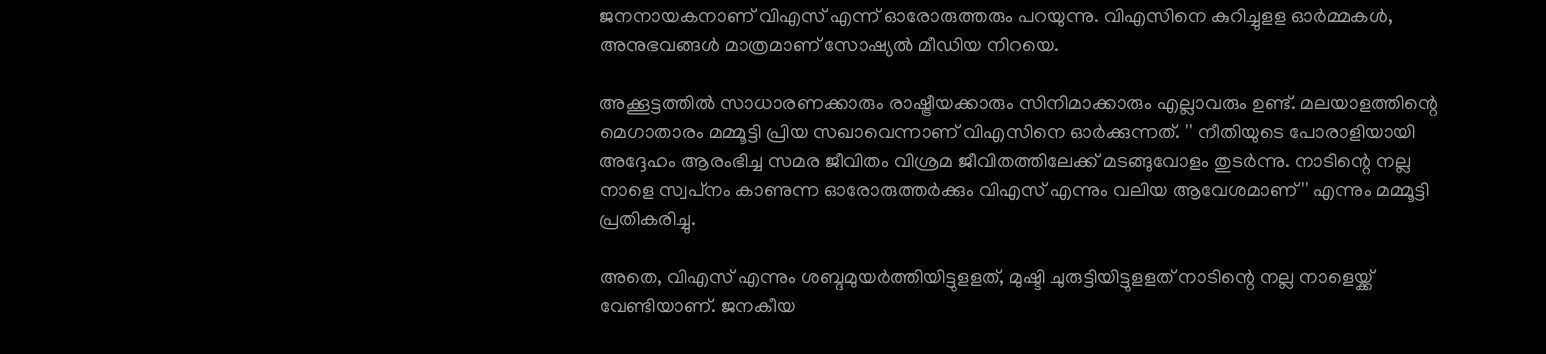ജനനായകനാണ് വിഎസ് എന്ന് ഓരോരുത്തരും പറയുന്നു. വിഎസിനെ കുറിച്ചുളള ഓര്‍മ്മകള്‍, അനുഭവങ്ങള്‍ മാത്രമാണ് സോഷ്യല്‍ മീഡിയ നിറയെ.

അക്കൂട്ടത്തില്‍ സാധാരണക്കാരും രാഷ്ട്രീയക്കാരും സിനിമാക്കാരും എല്ലാവരും ഉണ്ട്. മലയാളത്തിന്റെ മെഗാതാരം മമ്മൂട്ടി പ്രിയ സഖാവെന്നാണ് വിഎസിനെ ഓര്‍ക്കുന്നത്. '' നീതിയുടെ പോരാളിയായി അദ്ദേഹം ആരംഭിച്ച സമര ജീവിതം വിശ്രമ ജീവിതത്തിലേക്ക് മടങ്ങുവോളം തുടര്‍ന്നു. നാടിന്റെ നല്ല നാളെ സ്വപ്‌നം കാണുന്ന ഓരോരുത്തര്‍ക്കും വിഎസ് എന്നും വലിയ ആവേശമാണ്'' എന്നും മമ്മൂട്ടി പ്രതികരിച്ചു.

അതെ, വിഎസ് എന്നും ശബ്ദമുയര്‍ത്തിയിട്ടുളളത്, മുഷ്ടി ചുരുട്ടിയിട്ടുളളത് നാടിന്റെ നല്ല നാളെയ്ക്ക് വേണ്ടിയാണ്. ജനകീയ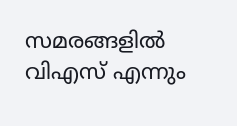സമരങ്ങളില്‍ വിഎസ് എന്നും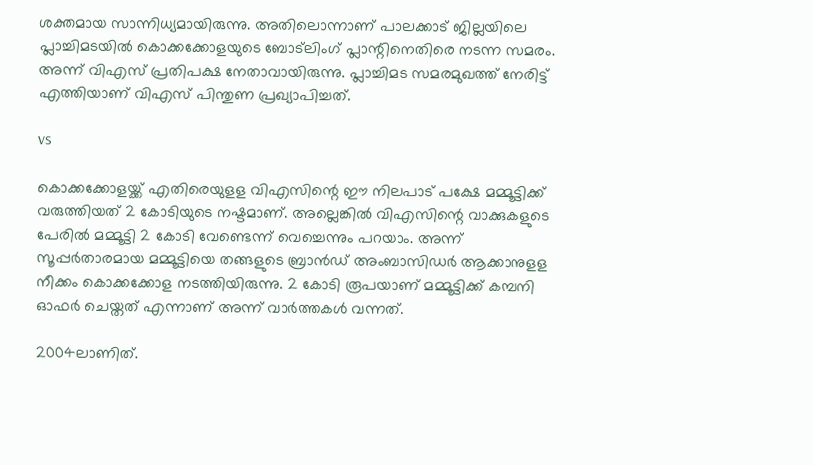ശക്തമായ സാന്നിധ്യമായിരുന്നു. അതിലൊന്നാണ് പാലക്കാട് ജില്ലയിലെ പ്ലാച്ചിമടയില്‍ കൊക്കക്കോളയുടെ ബോട്‌ലിംഗ് പ്ലാന്റിനെതിരെ നടന്ന സമരം. അന്ന് വിഎസ് പ്രതിപക്ഷ നേതാവായിരുന്നു. പ്ലാച്ചിമട സമരമുഖത്ത് നേരിട്ട് എത്തിയാണ് വിഎസ് പിന്തുണ പ്രഖ്യാപിച്ചത്.

vs

കൊക്കക്കോളയ്ക്ക് എതിരെയുളള വിഎസിന്റെ ഈ നിലപാട് പക്ഷേ മമ്മൂട്ടിക്ക് വരുത്തിയത് 2 കോടിയുടെ നഷ്ടമാണ്. അല്ലെങ്കില്‍ വിഎസിന്റെ വാക്കുകളുടെ പേരില്‍ മമ്മൂട്ടി 2 കോടി വേണ്ടെന്ന് വെച്ചെന്നും പറയാം. അന്ന് സൂപ്പര്‍താരമായ മമ്മൂട്ടിയെ തങ്ങളുടെ ബ്രാന്‍ഡ് അംബാസിഡര്‍ ആക്കാനുളള നീക്കം കൊക്കക്കോള നടത്തിയിരുന്നു. 2 കോടി രൂപയാണ് മമ്മൂട്ടിക്ക് കമ്പനി ഓഫര്‍ ചെയ്തത് എന്നാണ് അന്ന് വാര്‍ത്തകള്‍ വന്നത്.

2004ലാണിത്.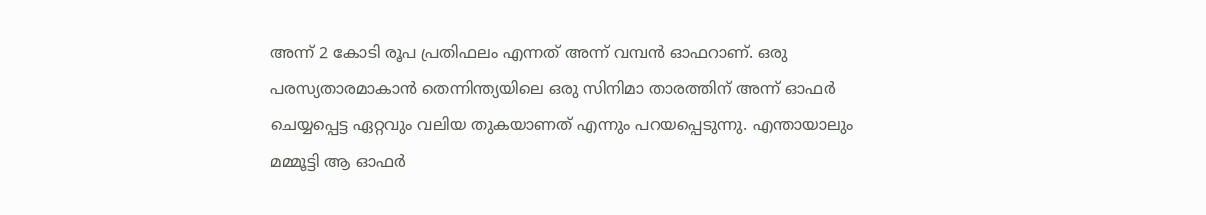അന്ന് 2 കോടി രൂപ പ്രതിഫലം എന്നത് അന്ന് വമ്പന്‍ ഓഫറാണ്. ഒരു പരസ്യതാരമാകാന്‍ തെന്നിന്ത്യയിലെ ഒരു സിനിമാ താരത്തിന് അന്ന് ഓഫര്‍ ചെയ്യപ്പെട്ട ഏറ്റവും വലിയ തുകയാണത് എന്നും പറയപ്പെടുന്നു. എന്തായാലും മമ്മൂട്ടി ആ ഓഫര്‍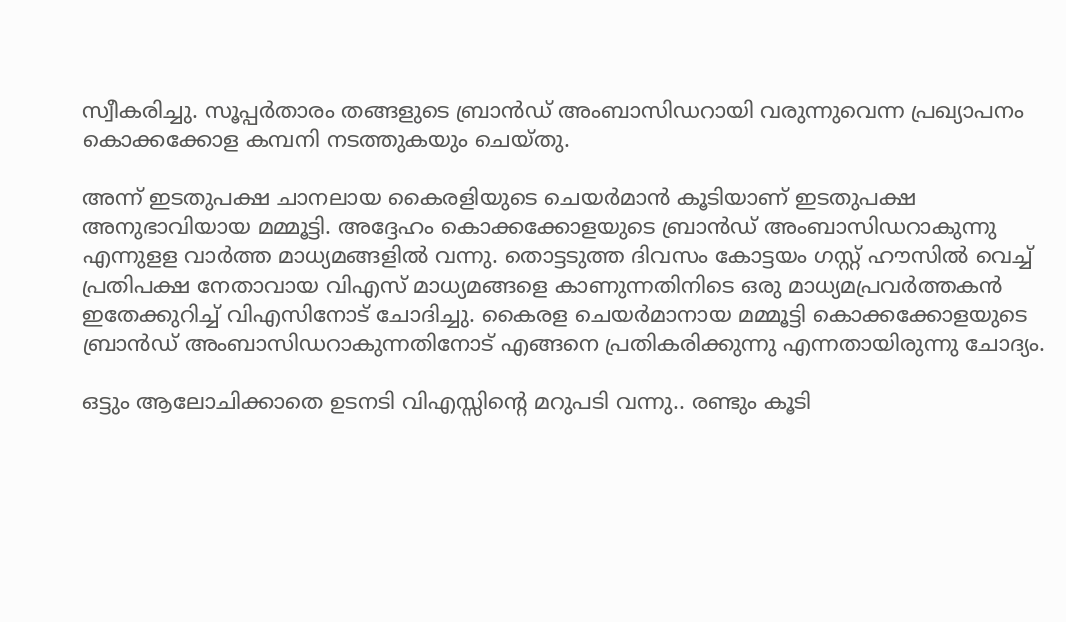സ്വീകരിച്ചു. സൂപ്പര്‍താരം തങ്ങളുടെ ബ്രാന്‍ഡ് അംബാസിഡറായി വരുന്നുവെന്ന പ്രഖ്യാപനം കൊക്കക്കോള കമ്പനി നടത്തുകയും ചെയ്തു.

അന്ന് ഇടതുപക്ഷ ചാനലായ കൈരളിയുടെ ചെയര്‍മാന്‍ കൂടിയാണ് ഇടതുപക്ഷ അനുഭാവിയായ മമ്മൂട്ടി. അദ്ദേഹം കൊക്കക്കോളയുടെ ബ്രാന്‍ഡ് അംബാസിഡറാകുന്നു എന്നുളള വാര്‍ത്ത മാധ്യമങ്ങളില്‍ വന്നു. തൊട്ടടുത്ത ദിവസം കോട്ടയം ഗസ്റ്റ് ഹൗസില്‍ വെച്ച് പ്രതിപക്ഷ നേതാവായ വിഎസ് മാധ്യമങ്ങളെ കാണുന്നതിനിടെ ഒരു മാധ്യമപ്രവര്‍ത്തകന്‍ ഇതേക്കുറിച്ച് വിഎസിനോട് ചോദിച്ചു. കൈരള ചെയര്‍മാനായ മമ്മൂട്ടി കൊക്കക്കോളയുടെ ബ്രാന്‍ഡ് അംബാസിഡറാകുന്നതിനോട് എങ്ങനെ പ്രതികരിക്കുന്നു എന്നതായിരുന്നു ചോദ്യം.

ഒട്ടും ആലോചിക്കാതെ ഉടനടി വിഎസ്സിന്റെ മറുപടി വന്നു.. രണ്ടും കൂടി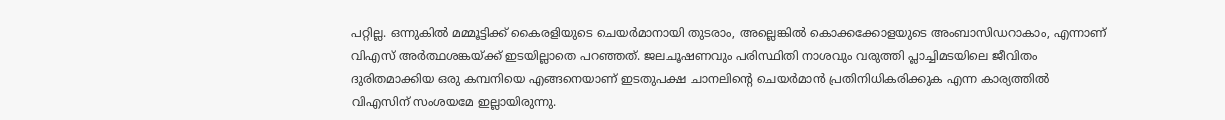പറ്റില്ല. ഒന്നുകില്‍ മമ്മൂട്ടിക്ക് കൈരളിയുടെ ചെയര്‍മാനായി തുടരാം, അല്ലെങ്കില്‍ കൊക്കക്കോളയുടെ അംബാസിഡറാകാം, എന്നാണ് വിഎസ് അര്‍ത്ഥശങ്കയ്ക്ക് ഇടയില്ലാതെ പറഞ്ഞത്. ജലചൂഷണവും പരിസ്ഥിതി നാശവും വരുത്തി പ്ലാച്ചിമടയിലെ ജീവിതം ദുരിതമാക്കിയ ഒരു കമ്പനിയെ എങ്ങനെയാണ് ഇടതുപക്ഷ ചാനലിന്റെ ചെയര്‍മാന്‍ പ്രതിനിധികരിക്കുക എന്ന കാര്യത്തില്‍ വിഎസിന് സംശയമേ ഇല്ലായിരുന്നു.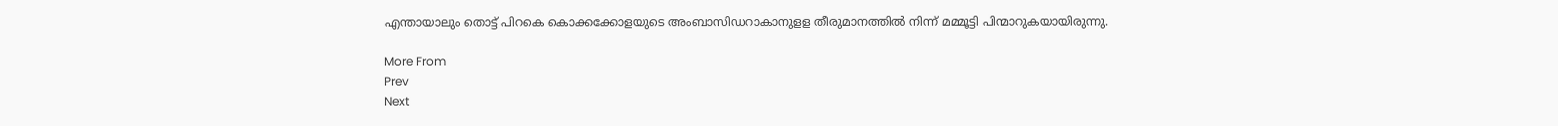എന്തായാലും തൊട്ട് പിറകെ കൊക്കക്കോളയുടെ അംബാസിഡറാകാനുളള തീരുമാനത്തില്‍ നിന്ന് മമ്മൂട്ടി പിന്മാറുകയായിരുന്നു.

More From
Prev
Next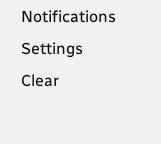Notifications
Settings
Clear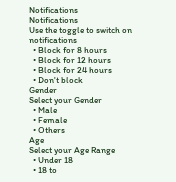Notifications
Notifications
Use the toggle to switch on notifications
  • Block for 8 hours
  • Block for 12 hours
  • Block for 24 hours
  • Don't block
Gender
Select your Gender
  • Male
  • Female
  • Others
Age
Select your Age Range
  • Under 18
  • 18 to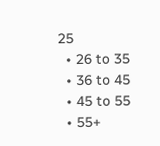25
  • 26 to 35
  • 36 to 45
  • 45 to 55
  • 55+